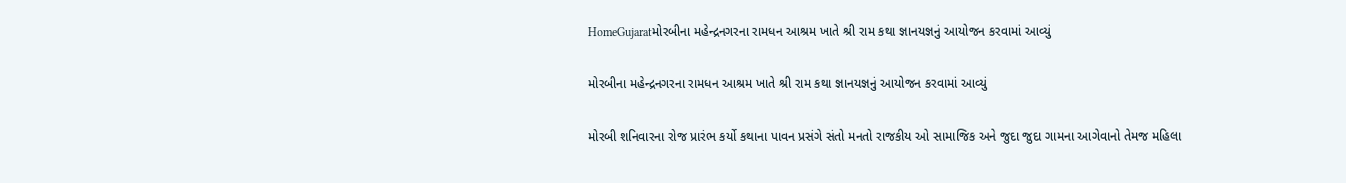HomeGujaratમોરબીના મહેન્દ્રનગરના રામધન આશ્રમ ખાતે શ્રી રામ કથા જ્ઞાનયજ્ઞનું આયોજન કરવામાં આવ્યું

મોરબીના મહેન્દ્રનગરના રામધન આશ્રમ ખાતે શ્રી રામ કથા જ્ઞાનયજ્ઞનું આયોજન કરવામાં આવ્યું

મોરબી શનિવારના રોજ પ્રારંભ કર્યો કથાના પાવન પ્રસંગે સંતો મનતો રાજકીય ઓ સામાજિક અને જુદા જુદા ગામના આગેવાનો તેમજ મહિલા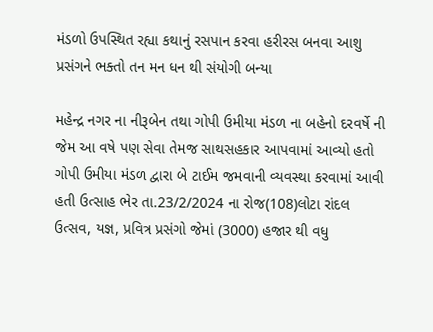મંડળો ઉપસ્થિત રહ્યા કથાનું રસપાન કરવા હરીરસ બનવા આશુ પ્રસંગને ભક્તો તન મન ધન થી સંયોગી બન્યા

મહેન્દ્ર નગર ના નીરૂબેન તથા ગોપી ઉમીયા મંડળ ના બહેનો દરવર્ષે ની જેમ આ વષે પણ સેવા તેમજ સાથસહકાર આપવામાં આવ્યો હતો ગોપી ઉમીયા મંડળ દ્વારા બે ટાઈમ જમવાની વ્યવસ્થા કરવામાં આવી હતી ઉત્સાહ ભેર તા.23/2/2024 ના રોજ(108)લોટા રાંદલ ઉત્સવ, યજ્ઞ, પ્રવિત્ર પ્રસંગો જેમાં (3000) હજાર થી વધુ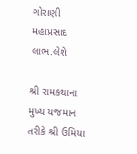ગોરાણી મહાપ્રસાદ લાભ.લેશે

શ્રી રામકથાના મુખ્ય યજમાન તરીકે શ્રી ઉમિયા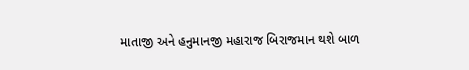માતાજી અને હનુમાનજી મહારાજ બિરાજમાન થશે બાળ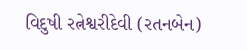વિદુષી રત્નેશ્વરીદેવી (રતનબેન)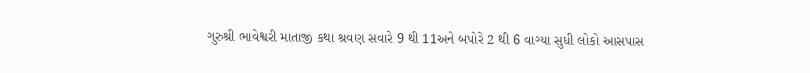ગુરુશ્રી ભાવેશ્વરી માતાજી કથા શ્રવણ સવારે 9 થી 11અને બપોરે 2 થી 6 વાગ્યા સુધી લોકો આસપાસ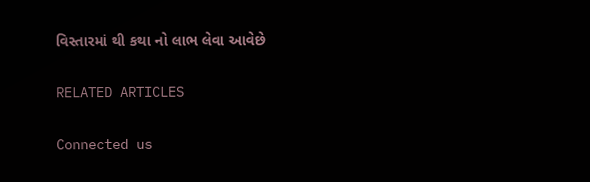વિસ્તારમાં થી કથા નો લાભ લેવા આવેછે

RELATED ARTICLES

Connected us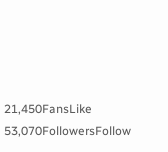21,450FansLike
53,070FollowersFollow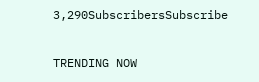3,290SubscribersSubscribe

TRENDING NOW